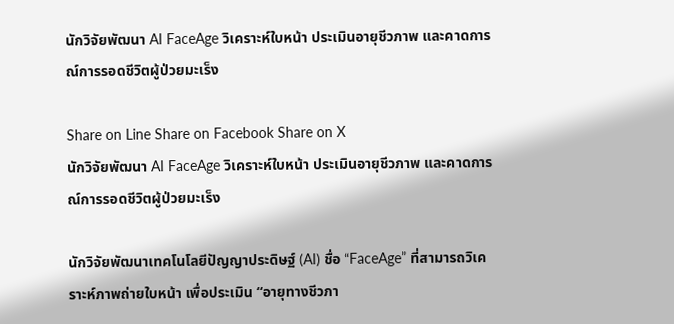นักวิจัยพัฒนา AI FaceAge วิเคราะห์ใบหน้า ประเมินอายุชีวภาพ และคาดการณ์การรอดชีวิตผู้ป่วยมะเร็ง

Share on Line Share on Facebook Share on X
นักวิจัยพัฒนา AI FaceAge วิเคราะห์ใบหน้า ประเมินอายุชีวภาพ และคาดการณ์การรอดชีวิตผู้ป่วยมะเร็ง

นักวิจัยพัฒนาเทคโนโลยีปัญญาประดิษฐ์ (AI) ชื่อ “FaceAge” ที่สามารถวิเคราะห์ภาพถ่ายใบหน้า เพื่อประเมิน “อายุทางชีวภา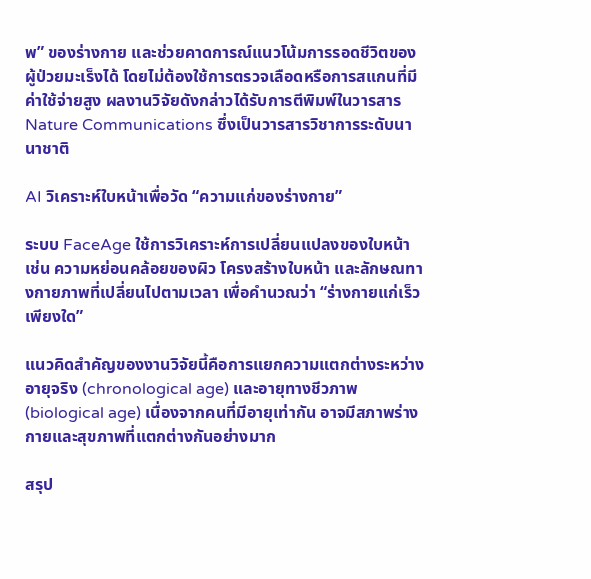พ” ของร่างกาย และช่วยคาดการณ์แนวโน้มการรอดชีวิตของผู้ป่วยมะเร็งได้ โดยไม่ต้องใช้การตรวจเลือดหรือการสแกนที่มีค่าใช้จ่ายสูง ผลงานวิจัยดังกล่าวได้รับการตีพิมพ์ในวารสาร Nature Communications ซึ่งเป็นวารสารวิชาการระดับนานาชาติ

AI วิเคราะห์ใบหน้าเพื่อวัด “ความแก่ของร่างกาย”

ระบบ FaceAge ใช้การวิเคราะห์การเปลี่ยนแปลงของใบหน้า เช่น ความหย่อนคล้อยของผิว โครงสร้างใบหน้า และลักษณทางกายภาพที่เปลี่ยนไปตามเวลา เพื่อคำนวณว่า “ร่างกายแก่เร็วเพียงใด”

แนวคิดสำคัญของงานวิจัยนี้คือการแยกความแตกต่างระหว่างอายุจริง (chronological age) และอายุทางชีวภาพ (biological age) เนื่องจากคนที่มีอายุเท่ากัน อาจมีสภาพร่างกายและสุขภาพที่แตกต่างกันอย่างมาก

สรุป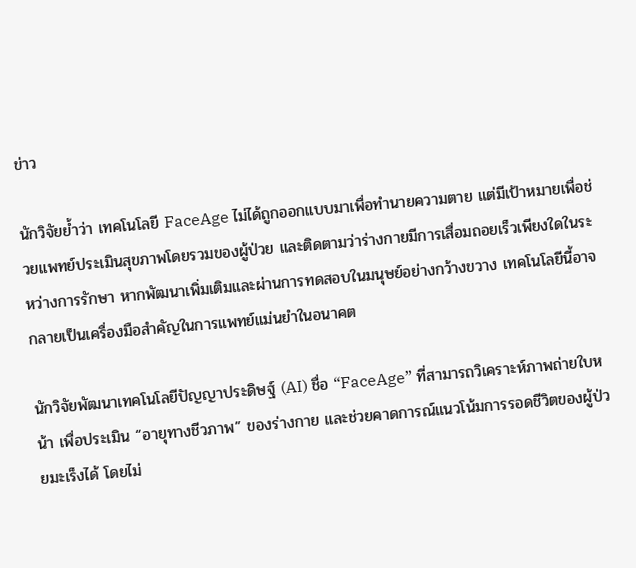ข่าว

นักวิจัยย้ำว่า เทคโนโลยี FaceAge ไม่ได้ถูกออกแบบมาเพื่อทำนายความตาย แต่มีเป้าหมายเพื่อช่วยแพทย์ประเมินสุขภาพโดยรวมของผู้ป่วย และติดตามว่าร่างกายมีการเสื่อมถอยเร็วเพียงใดในระหว่างการรักษา หากพัฒนาเพิ่มเติมและผ่านการทดสอบในมนุษย์อย่างกว้างขวาง เทคโนโลยีนี้อาจกลายเป็นเครื่องมือสำคัญในการแพทย์แม่นยำในอนาคต

นักวิจัยพัฒนาเทคโนโลยีปัญญาประดิษฐ์ (AI) ชื่อ “FaceAge” ที่สามารถวิเคราะห์ภาพถ่ายใบหน้า เพื่อประเมิน “อายุทางชีวภาพ” ของร่างกาย และช่วยคาดการณ์แนวโน้มการรอดชีวิตของผู้ป่วยมะเร็งได้ โดยไม่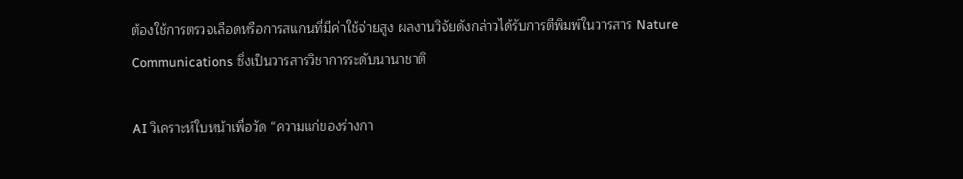ต้องใช้การตรวจเลือดหรือการสแกนที่มีค่าใช้จ่ายสูง ผลงานวิจัยดังกล่าวได้รับการตีพิมพ์ในวารสาร Nature Communications ซึ่งเป็นวารสารวิชาการระดับนานาชาติ

AI วิเคราะห์ใบหน้าเพื่อวัด “ความแก่ของร่างกา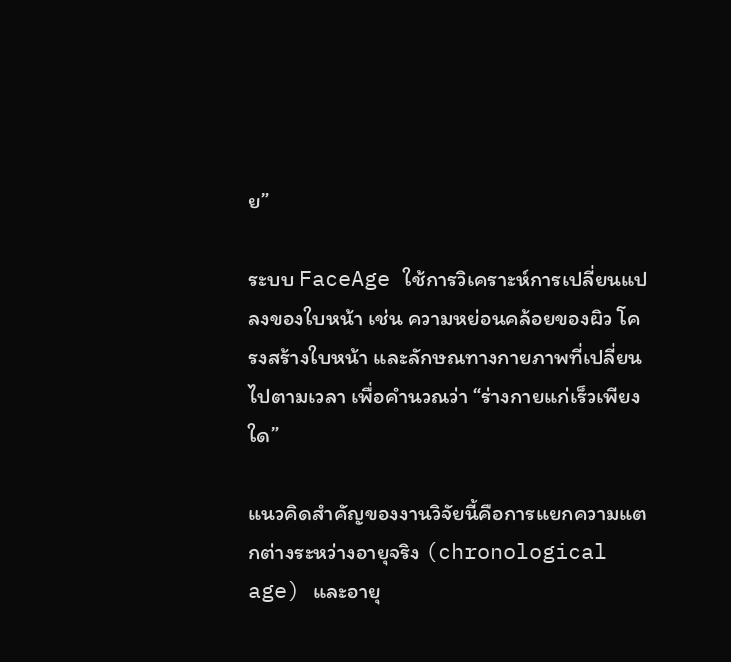ย”

ระบบ FaceAge ใช้การวิเคราะห์การเปลี่ยนแปลงของใบหน้า เช่น ความหย่อนคล้อยของผิว โครงสร้างใบหน้า และลักษณทางกายภาพที่เปลี่ยนไปตามเวลา เพื่อคำนวณว่า “ร่างกายแก่เร็วเพียงใด”

แนวคิดสำคัญของงานวิจัยนี้คือการแยกความแตกต่างระหว่างอายุจริง (chronological age) และอายุ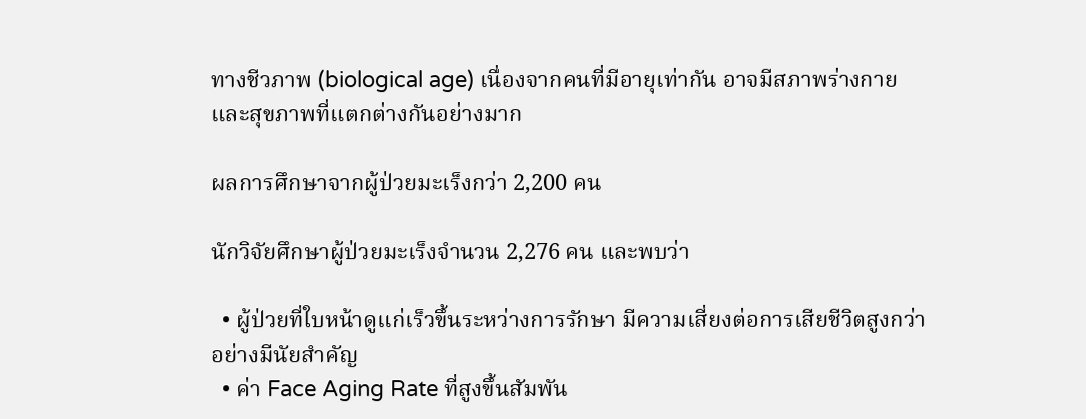ทางชีวภาพ (biological age) เนื่องจากคนที่มีอายุเท่ากัน อาจมีสภาพร่างกายและสุขภาพที่แตกต่างกันอย่างมาก

ผลการศึกษาจากผู้ป่วยมะเร็งกว่า 2,200 คน

นักวิจัยศึกษาผู้ป่วยมะเร็งจำนวน 2,276 คน และพบว่า

  • ผู้ป่วยที่ใบหน้าดูแก่เร็วขึ้นระหว่างการรักษา มีความเสี่ยงต่อการเสียชีวิตสูงกว่าอย่างมีนัยสำคัญ
  • ค่า Face Aging Rate ที่สูงขึ้นสัมพัน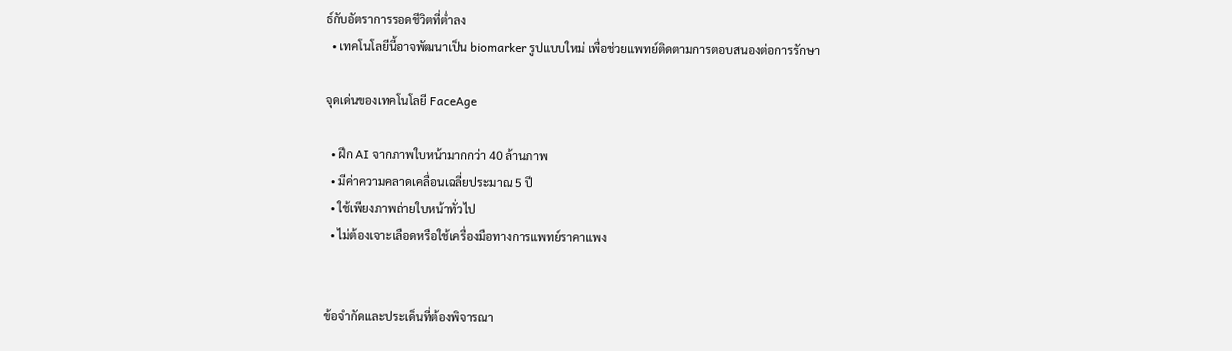ธ์กับอัตราการรอดชีวิตที่ต่ำลง
  • เทคโนโลยีนี้อาจพัฒนาเป็น biomarker รูปแบบใหม่ เพื่อช่วยแพทย์ติดตามการตอบสนองต่อการรักษา

จุดเด่นของเทคโนโลยี FaceAge

  • ฝึก AI จากภาพใบหน้ามากกว่า 40 ล้านภาพ
  • มีค่าความคลาดเคลื่อนเฉลี่ยประมาณ 5 ปี
  • ใช้เพียงภาพถ่ายใบหน้าทั่วไป
  • ไม่ต้องเจาะเลือดหรือใช้เครื่องมือทางการแพทย์ราคาแพง


ข้อจำกัดและประเด็นที่ต้องพิจารณา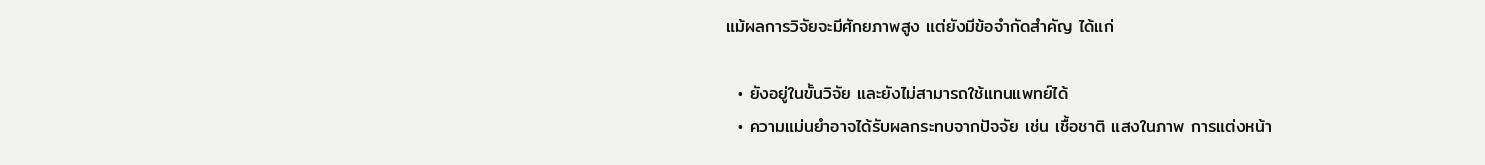แม้ผลการวิจัยจะมีศักยภาพสูง แต่ยังมีข้อจำกัดสำคัญ ได้แก่

  • ยังอยู่ในขั้นวิจัย และยังไม่สามารถใช้แทนแพทย์ได้
  • ความแม่นยำอาจได้รับผลกระทบจากปัจจัย เช่น เชื้อชาติ แสงในภาพ การแต่งหน้า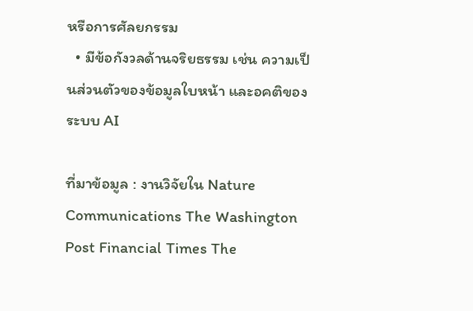หรือการศัลยกรรม
  • มีข้อกังวลด้านจริยธรรม เช่น ความเป็นส่วนตัวของข้อมูลใบหน้า และอคติของระบบ AI

ที่มาข้อมูล : งานวิจัยใน Nature Communications The Washington Post Financial Times The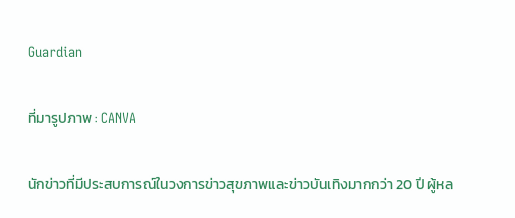Guardian

ที่มารูปภาพ : CANVA

นักข่าวที่มีประสบการณ์ในวงการข่าวสุขภาพและข่าวบันเทิงมากกว่า 20 ปี ผู้หล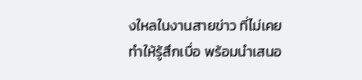งใหลในงานสายข่าว ที่ไม่เคยทำให้รู้สึกเบื่อ พร้อมนำเสนอ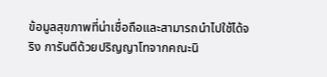ข้อมูลสุขภาพที่น่าเชื่อถือและสามารถนำไปใช้ได้จริง การันตีด้วยปริญญาโทจากคณะนิ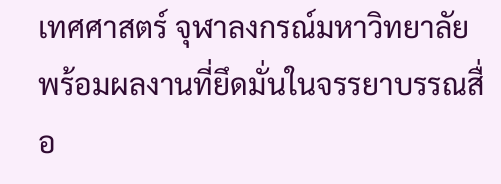เทศศาสตร์ จุฬาลงกรณ์มหาวิทยาลัย พร้อมผลงานที่ยึดมั่นในจรรยาบรรณสื่อ